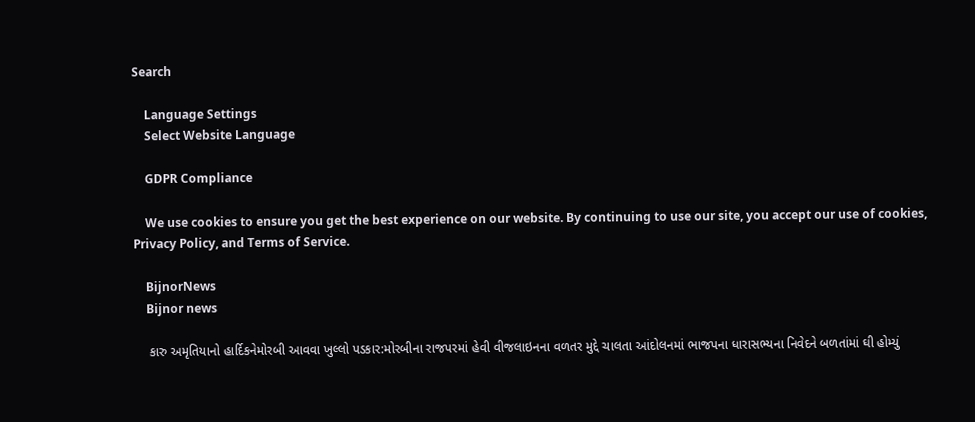Search

    Language Settings
    Select Website Language

    GDPR Compliance

    We use cookies to ensure you get the best experience on our website. By continuing to use our site, you accept our use of cookies, Privacy Policy, and Terms of Service.

    BijnorNews
    Bijnor news

    કારુ અમૃતિયાનો હાર્દિકનેમોરબી આવવા ખુલ્લો પડકાર:મોરબીના રાજપરમાં હેવી વીજલાઇનના વળતર મુદ્દે ચાલતા આંદોલનમાં ભાજપના ધારાસભ્યના નિવેદને બળતાંમાં ઘી હોમ્યું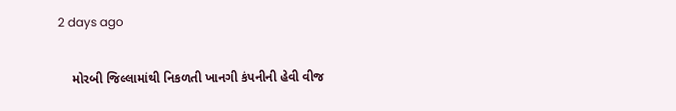2 days ago

    મોરબી જિલ્લામાંથી નિકળતી ખાનગી કંપનીની હેવી વીજ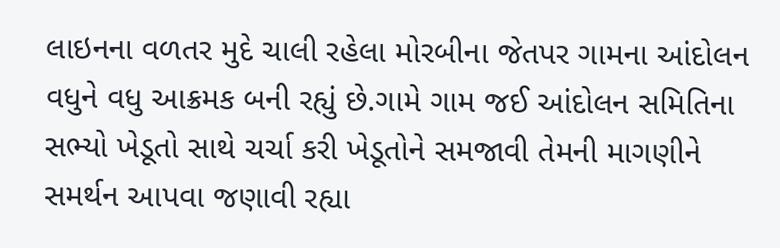લાઇનના વળતર મુદે ચાલી રહેલા મોરબીના જેતપર ગામના આંદોલન વધુને વધુ આક્રમક બની રહ્યું છે.ગામે ગામ જઈ આંદોલન સમિતિના સભ્યો ખેડૂતો સાથે ચર્ચા કરી ખેડૂતોને સમજાવી તેમની માગણીને સમર્થન આપવા જણાવી રહ્યા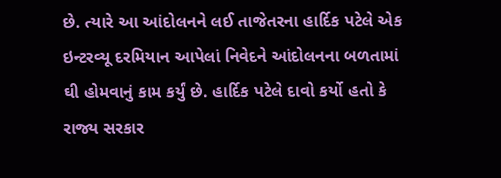છે. ત્યારે આ આંદોલનને લઈ તાજેતરના હાર્દિક પટેલે એક ઇન્ટરવ્યૂ દરમિયાન આપેલાં નિવેદને આંદોલનના બળતામાં ઘી હોમવાનું કામ કર્યું છે. હાર્દિક પટેલે દાવો કર્યો હતો કે રાજ્ય સરકાર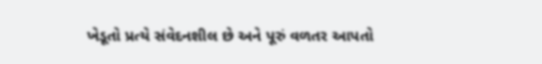ખેડૂતો પ્રત્યે સંવેદનશીલ છે અને પૂરું વળતર આપતો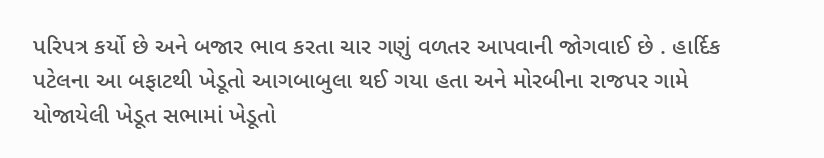પરિપત્ર કર્યો છે અને બજાર ભાવ કરતા ચાર ગણું વળતર આપવાની જોગવાઈ છે . હાર્દિક પટેલના આ બફાટથી ખેડૂતો આગબાબુલા થઈ ગયા હતા અને મોરબીના રાજપર ગામે યોજાયેલી ખેડૂત સભામાં ખેડૂતો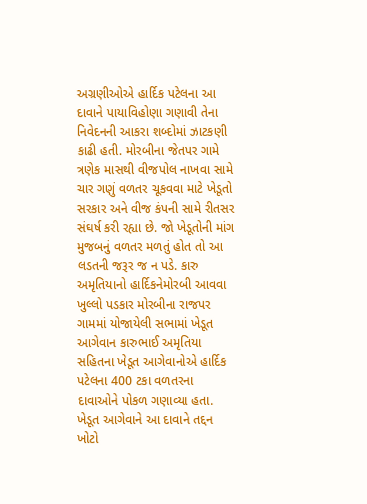અગ્રણીઓએ હાર્દિક પટેલના આ દાવાને પાયાવિહોણા ગણાવી તેના નિવેદનની આકરા શબ્દોમાં ઝાટકણી કાઢી હતી. મોરબીના જેતપર ગામે ત્રણેક માસથી વીજપોલ નાખવા સામે ચાર ગણું વળતર ચૂકવવા માટે ખેડૂતો સરકાર અને વીજ કંપની સામે રીતસર સંઘર્ષ કરી રહ્યા છે. જો ખેડૂતોની માંગ મુજબનું વળતર મળતું હોત તો આ લડતની જરૂર જ ન પડે. કારુ અમૃતિયાનો હાર્દિકનેમોરબી આવવા ખુલ્લો પડકાર મોરબીના રાજપર ગામમાં યોજાયેલી સભામાં ખેડૂત આગેવાન કારુભાઈ અમૃતિયા સહિતના ખેડૂત આગેવાનોએ હાર્દિક પટેલના 400 ટકા વળતરના દાવાઓને પોકળ ગણાવ્યા હતા. ખેડૂત આગેવાને આ દાવાને તદ્દન ખોટો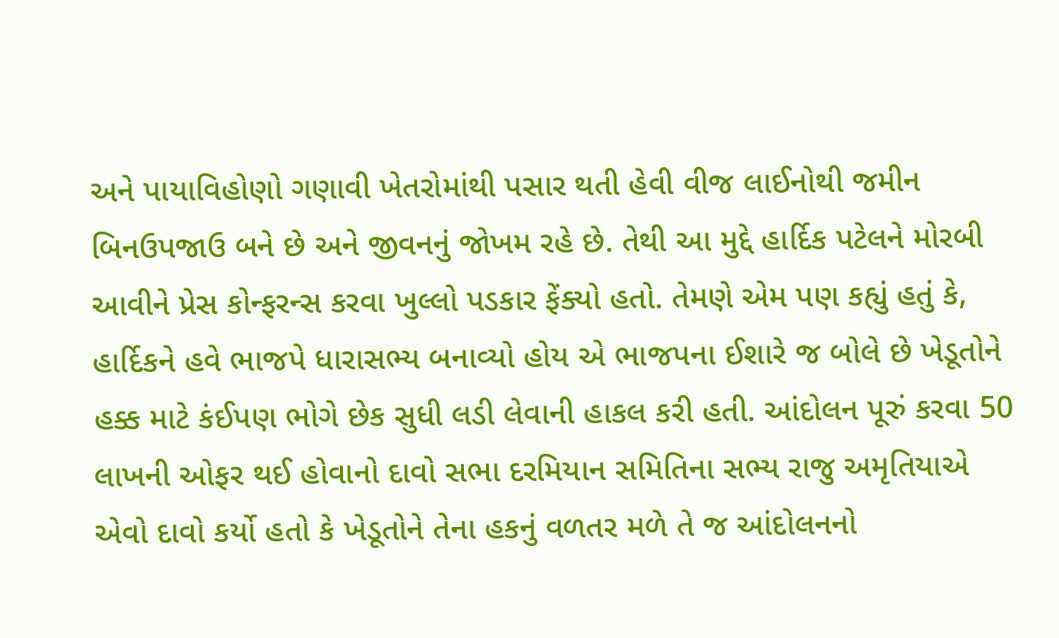અને પાયાવિહોણો ગણાવી ખેતરોમાંથી પસાર થતી હેવી વીજ લાઈનોથી જમીન બિનઉપજાઉ બને છે અને જીવનનું જોખમ રહે છે. તેથી આ મુદ્દે હાર્દિક પટેલને મોરબી આવીને પ્રેસ કોન્ફરન્સ કરવા ખુલ્લો પડકાર ફેંક્યો હતો. તેમણે એમ પણ કહ્યું હતું કે, હાર્દિકને હવે ભાજપે ધારાસભ્ય બનાવ્યો હોય એ ભાજપના ઈશારે જ બોલે છે ખેડૂતોને હક્ક માટે કંઈપણ ભોગે છેક સુધી લડી લેવાની હાકલ કરી હતી. આંદોલન પૂરું કરવા 50 લાખની ઓફર થઈ હોવાનો દાવો સભા દરમિયાન સમિતિના સભ્ય રાજુ અમૃતિયાએ એવો દાવો કર્યો હતો કે ખેડૂતોને તેના હકનું વળતર મળે તે જ આંદોલનનો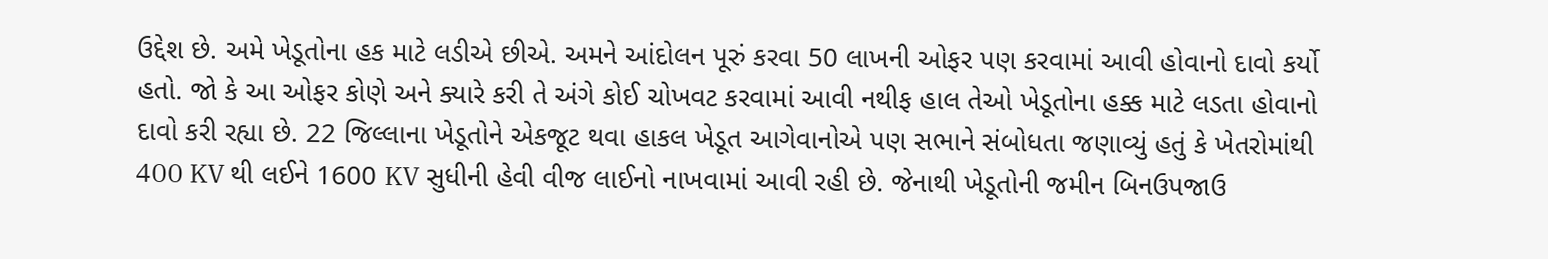ઉદ્દેશ છે. અમે ખેડૂતોના હક માટે લડીએ છીએ. અમને આંદોલન પૂરું કરવા 50 લાખની ઓફર પણ કરવામાં આવી હોવાનો દાવો કર્યો હતો. જો કે આ ઓફર કોણે અને ક્યારે કરી તે અંગે કોઈ ચોખવટ કરવામાં આવી નથીફ હાલ તેઓ ખેડૂતોના હક્ક માટે લડતા હોવાનો દાવો કરી રહ્યા છે. 22 જિલ્લાના ખેડૂતોને એકજૂટ થવા હાકલ ખેડૂત આગેવાનોએ પણ સભાને સંબોધતા જણાવ્યું હતું કે ખેતરોમાંથી 400 KV થી લઈને 1600 KV સુધીની હેવી વીજ લાઈનો નાખવામાં આવી રહી છે. જેનાથી ખેડૂતોની જમીન બિનઉપજાઉ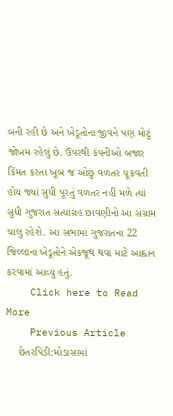બની રહી છે અને ખેડૂતોના જીવને પણ મોટું જોખમ રહેલું છે. ઉપરથી કંપનીઓ બજાર કિંમત કરતા ખૂબ જ ઓછું વળતર ચૂકવતી હોય જ્યાં સુધી પૂરતું વળતર નહીં મળે ત્યાં સુધી ગુજરાત સત્યાગ્રહ છાવણીનો આ સંગ્રામ ચાલુ રહેશે. આ સભામાં ગુજરાતના 22 જિલ્લાના ખેડૂતોને એકજૂથ થવા માટે આહ્વાન કરવામાં આવ્યું હતું.
    Click here to Read More
    Previous Article
    છેતરપિંડી:મોડાસામાં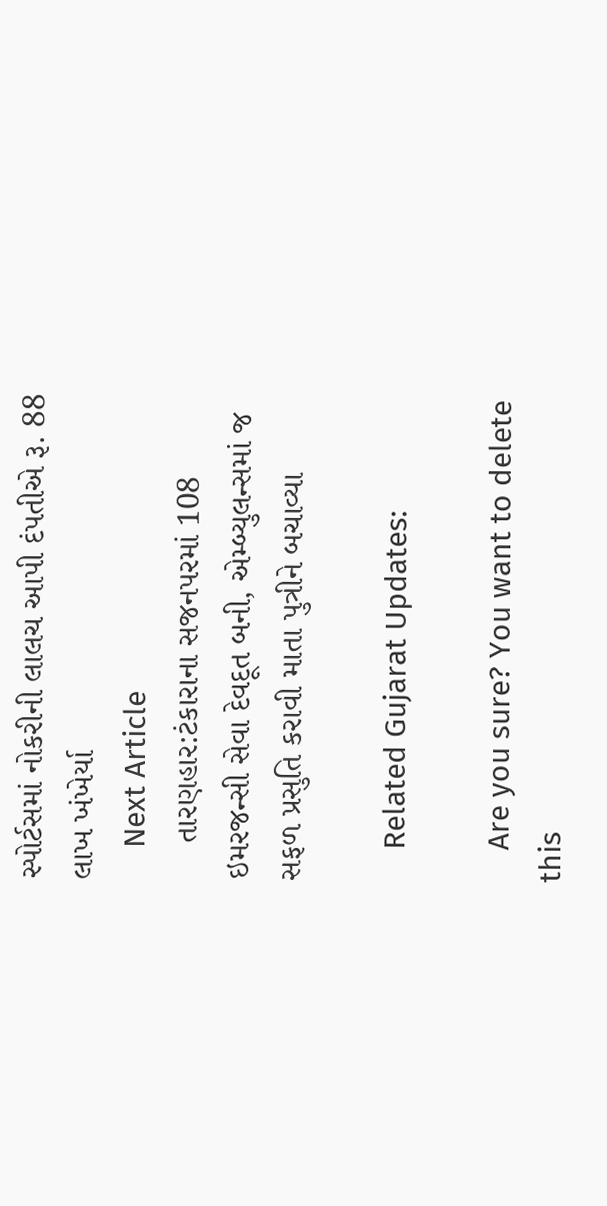સ્પોર્ટસમાં નોકરીની લાલચ આપી દંપતીએ રૂ. 88 લાખ ખંખેર્યા
    Next Article
    તારણહાર:ટંકારાના સજનપરમાં 108 ઇમરજન્સી સેવા દેવદૂત બની, એમ્બ્યુલન્સમાં જ સફળ પ્રસુતિ કરાવી માતા પુત્રીને બચાવ્યા

    Related Gujarat Updates:

    Are you sure? You want to delete this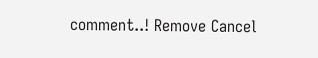comment..! Remove Cancel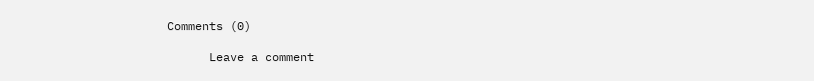Comments (0)

      Leave a comment